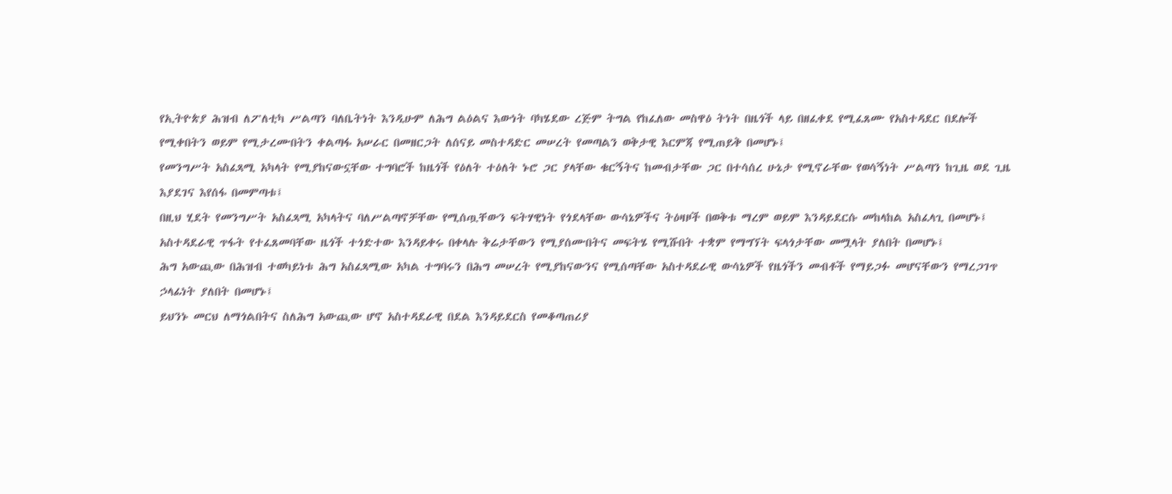የኢትዮጵያ ሕዝብ ለፖለቲካ ሥልጣን ባለቤትነት እንዲሁም ለሕግ ልዕልና እውነት ባካሄደው ረጅም ትግል የከፈለው መስዋዕ ትነት በዜጎች ላይ በዘፈቀደ የሚፈጸሙ የአስተዳደር በደሎች የሚቀበትን ወይም የሚታረሙበትን ቀልጣፋ አሠራር በመዘርጋት ለሰናይ መስተዳድር መሠረት የመጣልን ወቅታዊ እርምጃ የሚጠይቅ በመሆኑ፤
የመንግሥት አስፈጻሚ አካላት የሚያከናውኗቸው ተግባሮች ከዜጎች የዕለት ተዕለት ኑሮ ጋር ያላቸው ቁርኝትና ከመብታቸው ጋር በተሳሰረ ሁኔታ የሚኖራቸው የወሳኝነት ሥልጣን ከጊዜ ወደ ጊዜ እያደገና እየሰፋ በመምጣቱ፤
በዚህ ሂደት የመንግሥት አስፈጻሚ አካላትና ባለሥልጣኖቻቸው የሚሰጧቸውን ፍትሃዊነት የጎደላቸው ውሳኔዎችና ትዕዛዞች በወቅቱ ማረም ወይም እንዳይደርሱ መከላከል አስፈላጊ በመሆኑ፤
አስተዳደራዊ ጥፋት የተፈጸመባቸው ዜጎች ተጎድተው እንዳይቀሩ በቀላሉ ቅሬታቸውን የሚያሰሙበትና መፍትሄ የሚሹበት ተቋም የማግኘት ፍላጎታቸው መሟላት ያለበት በመሆኑ፤
ሕግ አውጪው በሕዝብ ተወካይነቱ ሕግ አስፈጻሚው አካል ተግባሩን በሕግ መሠረት የሚያከናውንና የሚሰጣቸው አስተዳደራዊ ውሳኔዎች የዜጎችን መብቶች የማይጋፉ መሆናቸውን የማረጋገጥ ኃላፊነት ያለበት በመሆኑ፤
ይህንኑ መርህ ለማጎልበትና ስለሕግ አውጪው ሆኖ አስተዳደራዊ በደል እንዳይደርስ የመቆጣጠሪያ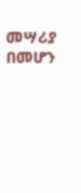መሣሪያ በመሆን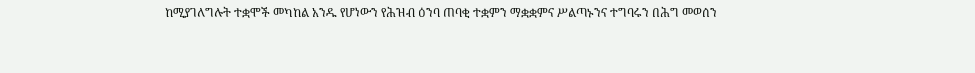ከሚያገለግሉት ተቋሞች መካከል አንዱ የሆነውን የሕዝብ ዕንባ ጠባቂ ተቋምን ማቋቋምና ሥልጣኑንና ተግባሩን በሕግ መወሰን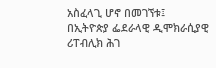አስፈላጊ ሆኖ በመገኘቱ፤
በኢትዮጵያ ፌደራላዊ ዲሞክራሲያዊ ሪፐብሊክ ሕገ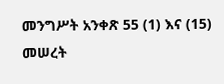መንግሥት አንቀጽ 55 (1) እና (15) መሠረት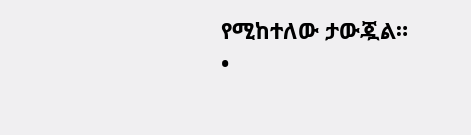የሚከተለው ታውጇል።
•